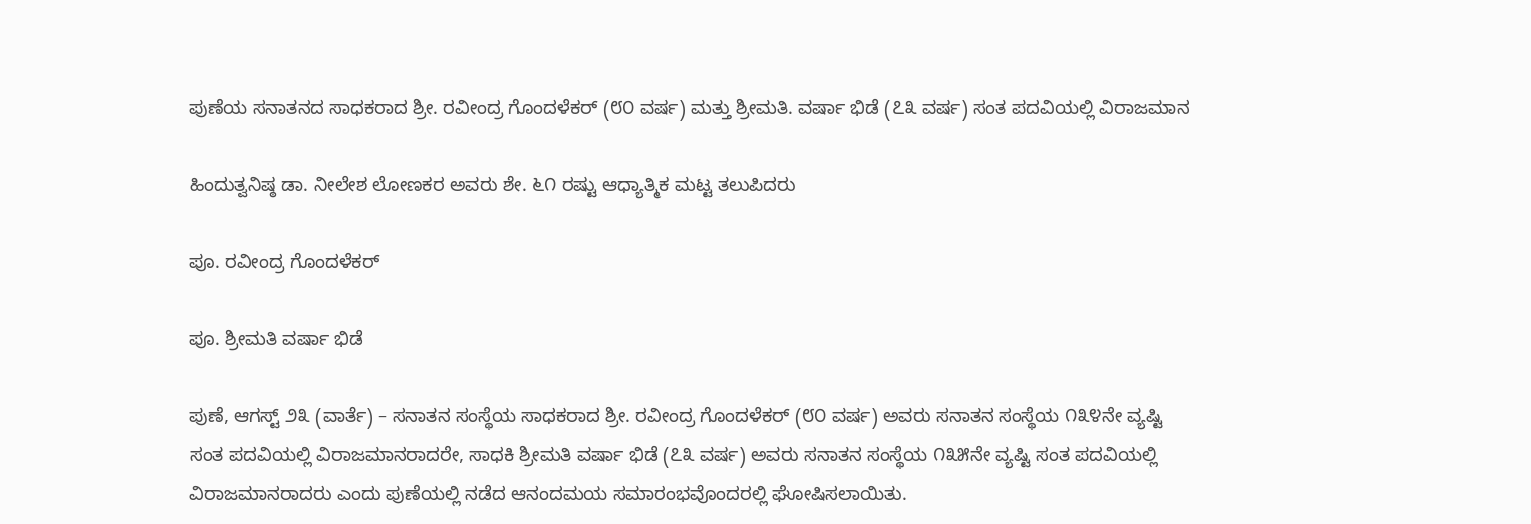ಪುಣೆಯ ಸನಾತನದ ಸಾಧಕರಾದ ಶ್ರೀ. ರವೀಂದ್ರ ಗೊಂದಳೆಕರ್ (೮೦ ವರ್ಷ) ಮತ್ತು ಶ್ರೀಮತಿ. ವರ್ಷಾ ಭಿಡೆ (೭೩ ವರ್ಷ) ಸಂತ ಪದವಿಯಲ್ಲಿ ವಿರಾಜಮಾನ

ಹಿಂದುತ್ವನಿಷ್ಠ ಡಾ. ನೀಲೇಶ ಲೋಣಕರ ಅವರು ಶೇ. ೬೧ ರಷ್ಟು ಆಧ್ಯಾತ್ಮಿಕ ಮಟ್ಟ ತಲುಪಿದರು

ಪೂ. ರವೀಂದ್ರ ಗೊಂದಳೆಕರ್

ಪೂ. ಶ್ರೀಮತಿ ವರ್ಷಾ ಭಿಡೆ

ಪುಣೆ, ಆಗಸ್ಟ್ ೨೩ (ವಾರ್ತೆ) – ಸನಾತನ ಸಂಸ್ಥೆಯ ಸಾಧಕರಾದ ಶ್ರೀ. ರವೀಂದ್ರ ಗೊಂದಳೆಕರ್ (೮೦ ವರ್ಷ) ಅವರು ಸನಾತನ ಸಂಸ್ಥೆಯ ೧೩೪ನೇ ವ್ಯಷ್ಟಿ ಸಂತ ಪದವಿಯಲ್ಲಿ ವಿರಾಜಮಾನರಾದರೇ, ಸಾಧಕಿ ಶ್ರೀಮತಿ ವರ್ಷಾ ಭಿಡೆ (೭೩ ವರ್ಷ) ಅವರು ಸನಾತನ ಸಂಸ್ಥೆಯ ೧೩೫ನೇ ವ್ಯಷ್ಟಿ ಸಂತ ಪದವಿಯಲ್ಲಿ ವಿರಾಜಮಾನರಾದರು ಎಂದು ಪುಣೆಯಲ್ಲಿ ನಡೆದ ಆನಂದಮಯ ಸಮಾರಂಭವೊಂದರಲ್ಲಿ ಘೋಷಿಸಲಾಯಿತು.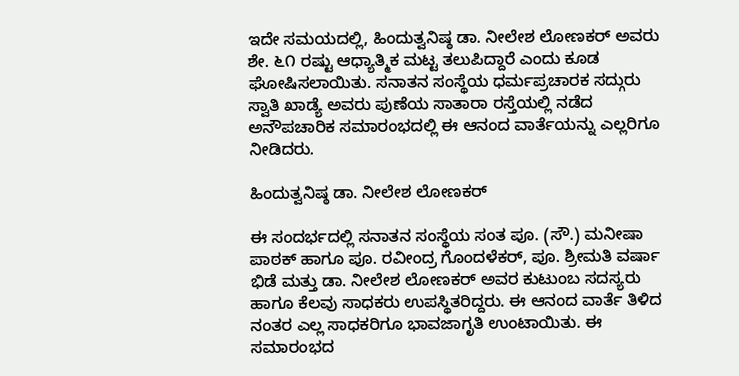ಇದೇ ಸಮಯದಲ್ಲಿ, ಹಿಂದುತ್ವನಿಷ್ಠ ಡಾ. ನೀಲೇಶ ಲೋಣಕರ್ ಅವರು ಶೇ. ೬೧ ರಷ್ಟು ಆಧ್ಯಾತ್ಮಿಕ ಮಟ್ಟ ತಲುಪಿದ್ದಾರೆ ಎಂದು ಕೂಡ ಘೋಷಿಸಲಾಯಿತು. ಸನಾತನ ಸಂಸ್ಥೆಯ ಧರ್ಮಪ್ರಚಾರಕ ಸದ್ಗುರು ಸ್ವಾತಿ ಖಾಡ್ಯೆ ಅವರು ಪುಣೆಯ ಸಾತಾರಾ ರಸ್ತೆಯಲ್ಲಿ ನಡೆದ ಅನೌಪಚಾರಿಕ ಸಮಾರಂಭದಲ್ಲಿ ಈ ಆನಂದ ವಾರ್ತೆಯನ್ನು ಎಲ್ಲರಿಗೂ ನೀಡಿದರು.

ಹಿಂದುತ್ವನಿಷ್ಠ ಡಾ. ನೀಲೇಶ ಲೋಣಕರ್

ಈ ಸಂದರ್ಭದಲ್ಲಿ ಸನಾತನ ಸಂಸ್ಥೆಯ ಸಂತ ಪೂ. (ಸೌ.) ಮನೀಷಾ ಪಾಠಕ್ ಹಾಗೂ ಪೂ. ರವೀಂದ್ರ ಗೊಂದಳೆಕರ್, ಪೂ. ಶ್ರೀಮತಿ ವರ್ಷಾ ಭಿಡೆ ಮತ್ತು ಡಾ. ನೀಲೇಶ ಲೋಣಕರ್ ಅವರ ಕುಟುಂಬ ಸದಸ್ಯರು ಹಾಗೂ ಕೆಲವು ಸಾಧಕರು ಉಪಸ್ಥಿತರಿದ್ದರು. ಈ ಆನಂದ ವಾರ್ತೆ ತಿಳಿದ ನಂತರ ಎಲ್ಲ ಸಾಧಕರಿಗೂ ಭಾವಜಾಗೃತಿ ಉಂಟಾಯಿತು. ಈ ಸಮಾರಂಭದ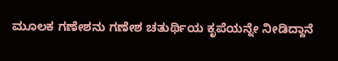ಮೂಲಕ ಗಣೇಶನು ಗಣೇಶ ಚತುರ್ಥಿಯ ಕೃಪೆಯನ್ನೇ ನೀಡಿದ್ದಾನೆ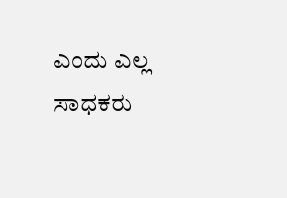ಎಂದು ಎಲ್ಲ ಸಾಧಕರು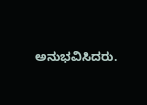ಅನುಭವಿಸಿದರು.